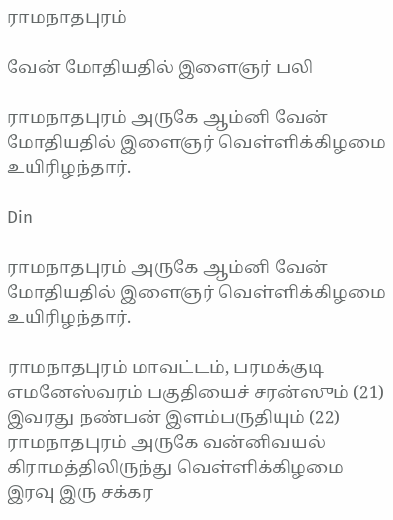ராமநாதபுரம்

வேன் மோதியதில் இளைஞர் பலி

ராமநாதபுரம் அருகே ஆம்னி வேன் மோதியதில் இளைஞர் வெள்ளிக்கிழமை உயிரிழந்தார்.

Din

ராமநாதபுரம் அருகே ஆம்னி வேன் மோதியதில் இளைஞர் வெள்ளிக்கிழமை உயிரிழந்தார்.

ராமநாதபுரம் மாவட்டம், பரமக்குடி எமனேஸ்வரம் பகுதியைச் சரன்ஸும் (21) இவரது நண்பன் இளம்பருதியும் (22) ராமநாதபுரம் அருகே வன்னிவயல் கிராமத்திலிருந்து வெள்ளிக்கிழமை இரவு இரு சக்கர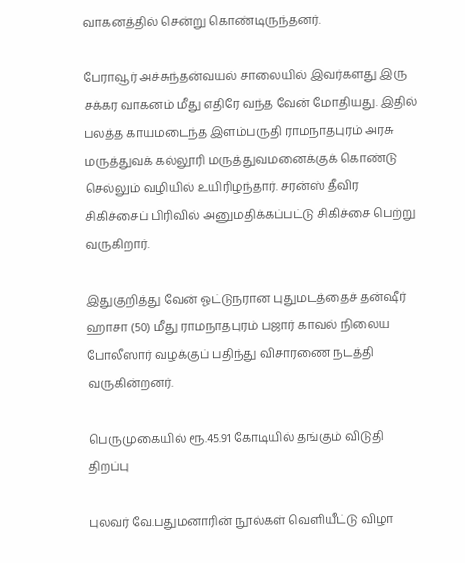வாகனத்தில் சென்று கொண்டிருந்தனர்.

பேராவூர் அச்சுந்தன்வயல் சாலையில் இவர்களது இரு சக்கர வாகனம் மீது எதிரே வந்த வேன் மோதியது. இதில் பலத்த காயமடைந்த இளம்பருதி ராமநாதபுரம் அரசு மருத்துவக் கல்லூரி மருத்துவமனைக்குக் கொண்டு செல்லும் வழியில் உயிரிழந்தார். சரன்ஸ் தீவிர சிகிச்சைப் பிரிவில் அனுமதிக்கப்பட்டு சிகிச்சை பெற்று வருகிறார்.

இதுகுறித்து வேன் ஓட்டுநரான புதுமடத்தைச் தன்ஷீர் ஹாசா (50) மீது ராமநாதபுரம் பஜார் காவல் நிலைய போலீஸார் வழக்குப் பதிந்து விசாரணை நடத்தி வருகின்றனர்.

பெருமுகையில் ரூ.45.91 கோடியில் தங்கும் விடுதி திறப்பு

புலவர் வே.பதுமனாரின் நூல்கள் வெளியீட்டு விழா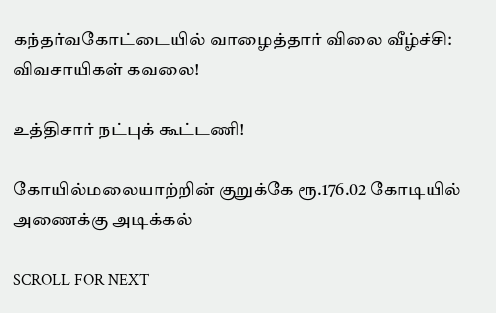கந்தர்வகோட்டையில் வாழைத்தார் விலை வீழ்ச்சி: விவசாயிகள் கவலை!

உத்திசார் நட்புக் கூட்டணி!

கோயில்மலையாற்றின் குறுக்கே ரூ.176.02 கோடியில் அணைக்கு அடிக்கல்

SCROLL FOR NEXT